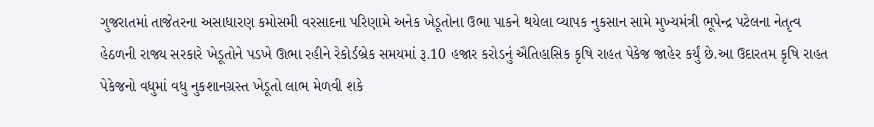ગુજરાતમાં તાજેતરના અસાધારણ કમોસમી વરસાદના પરિણામે અનેક ખેડૂતોના ઉભા પાકને થયેલા વ્યાપક નુકસાન સામે મુખ્યમંત્રી ભૂપેન્દ્ર પટેલના નેતૃત્વ હેઠળની રાજ્ય સરકારે ખેડૂતોને પડખે ઊભા રહીને રેકોર્ડબ્રેક સમયમાં રૂ.10 હજાર કરોડનું ઐતિહાસિક કૃષિ રાહત પેકેજ જાહેર કર્યું છે.આ ઉદારતમ કૃષિ રાહત પેકેજનો વધુમાં વધુ નુકશાનગ્રસ્ત ખેડૂતો લાભ મેળવી શકે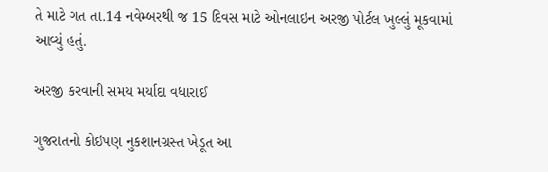તે માટે ગત તા.14 નવેમ્બરથી જ 15 દિવસ માટે ઓનલાઇન અરજી પોર્ટલ ખુલ્લું મૂકવામાં આવ્યું હતું.

અરજી કરવાની સમય મર્યાદા વધારાઈ

ગુજરાતનો કોઇપણ નુકશાનગ્રસ્ત ખેડૂત આ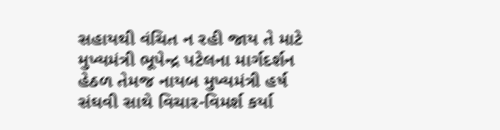સહાયથી વંચિત ન રહી જાય તે માટે મુખ્યમંત્રી ભૂપેન્દ્ર પટેલના માર્ગદર્શન હેઠળ તેમજ નાયબ મુખ્યમંત્રી હર્ષ સંઘવી સાથે વિચાર-વિમર્શ કર્યા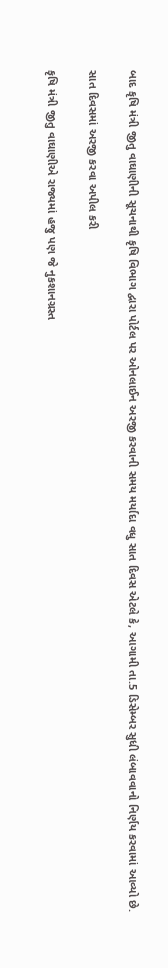બાદ કૃષિ મંત્રી જીતુ વાઘાણીની સૂચનાથી કૃષિ વિભાગ દ્વારા પોર્ટલ પર ઓનલાઈન અરજી કરવાની સમય મર્યાદા વધુ સાત દિવસ એટલે કે, આગામી તા.5 ડિસેમ્બર સુધી લંબાવવાનો નિર્ણય કરવામાં આવ્યો છે.

સાત દિવસમાં અરજી કરવા અપીલ કરી

કૃષિ મંત્રી જીતુ વાઘાણીએ રાજ્યમાં હજુ પણ જે નુકશાનગ્રસ્ત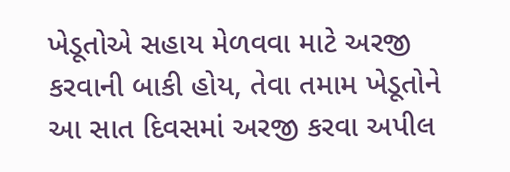ખેડૂતોએ સહાય મેળવવા માટે અરજી કરવાની બાકી હોય, તેવા તમામ ખેડૂતોને આ સાત દિવસમાં અરજી કરવા અપીલ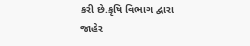કરી છે.કૃષિ વિભાગ દ્વારા જાહેર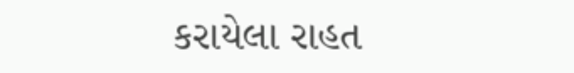કરાયેલા રાહત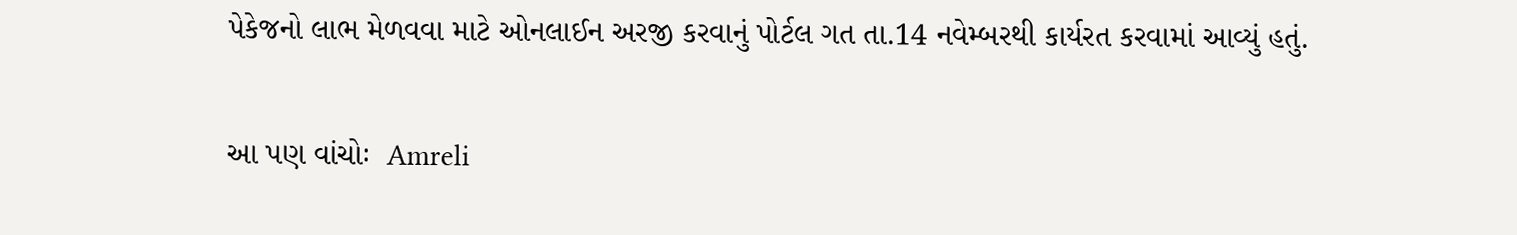પેકેજનો લાભ મેળવવા માટે ઓનલાઈન અરજી કરવાનું પોર્ટલ ગત તા.14 નવેમ્બરથી કાર્યરત કરવામાં આવ્યું હતું.


આ પણ વાંચોઃ  Amreli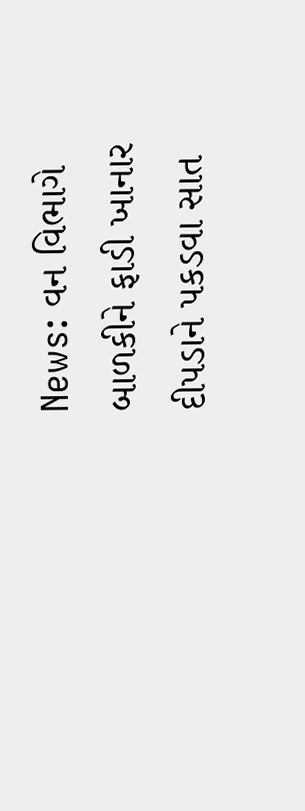News: વન વિભાગે બાળકીને ફાડી ખાનાર દીપડાને પકડવા સાત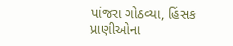પાંજરા ગોઠવ્યા, હિંસક પ્રાણીઓના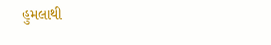હુમલાથી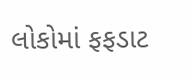લોકોમાં ફફડાટ